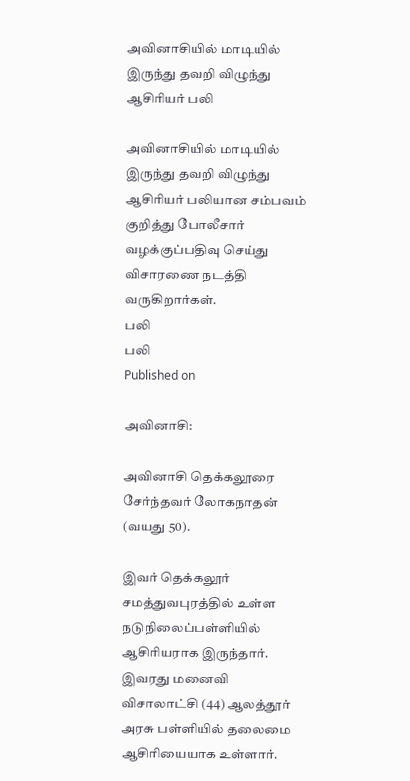அவினாசியில் மாடியில் இருந்து தவறி விழுந்து ஆசிரியர் பலி

அவினாசியில் மாடியில் இருந்து தவறி விழுந்து ஆசிரியர் பலியான சம்பவம் குறித்து போலீசார் வழக்குப்பதிவு செய்து விசாரணை நடத்தி வருகிறார்கள்.
பலி
பலி
Published on

அவினாசி:

அவினாசி தெக்கலூரை சேர்ந்தவர் லோகநாதன் (வயது 50).

இவர் தெக்கலூர் சமத்துவபுரத்தில் உள்ள நடுநிலைப்பள்ளியில் ஆசிரியராக இருந்தார். இவரது மனைவி விசாலாட்சி (44) ஆலத்தூர் அரசு பள்ளியில் தலைமை ஆசிரியையாக உள்ளார்.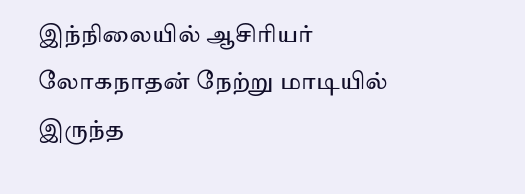இந்நிலையில் ஆசிரியர் லோகநாதன் நேற்று மாடியில் இருந்த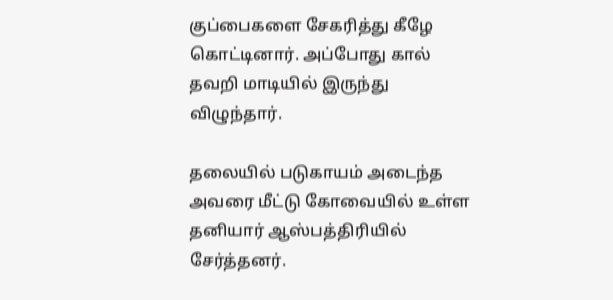குப்பைகளை சேகரித்து கீழே கொட்டினார். அப்போது கால் தவறி மாடியில் இருந்து விழுந்தார்.

தலையில் படுகாயம் அடைந்த அவரை மீட்டு கோவையில் உள்ள தனியார் ஆஸ்பத்திரியில் சேர்த்தனர்.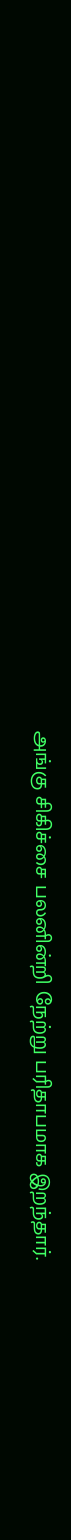அங்கு சிகிச்சை பலனின்றி நேற்று பரிதாபமாக இறந்தார்.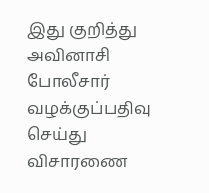இது குறித்து அவினாசி போலீசார் வழக்குப்பதிவு செய்து விசாரணை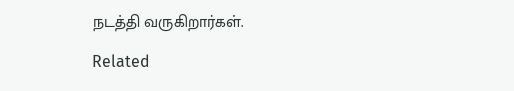நடத்தி வருகிறார்கள்.

Related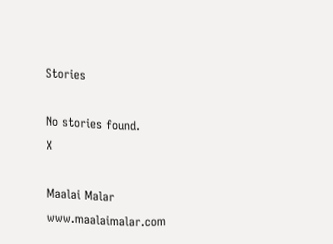Stories

No stories found.
X

Maalai Malar
www.maalaimalar.com